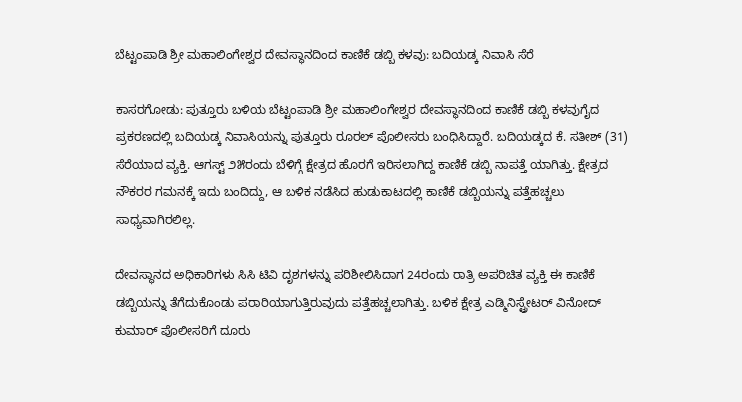ಬೆಟ್ಟಂಪಾಡಿ ಶ್ರೀ ಮಹಾಲಿಂಗೇಶ್ವರ ದೇವಸ್ಥಾನದಿಂದ ಕಾಣಿಕೆ ಡಬ್ಬಿ ಕಳವು: ಬದಿಯಡ್ಕ ನಿವಾಸಿ ಸೆರೆ

ಕಾಸರಗೋಡು: ಪುತ್ತೂರು ಬಳಿಯ ಬೆಟ್ಟಂಪಾಡಿ ಶ್ರೀ ಮಹಾಲಿಂಗೇಶ್ವರ ದೇವಸ್ಥಾನದಿಂದ ಕಾಣಿಕೆ ಡಬ್ಬಿ ಕಳವುಗೈದ ಪ್ರಕರಣದಲ್ಲಿ ಬದಿಯಡ್ಕ ನಿವಾಸಿಯನ್ನು ಪುತ್ತೂರು ರೂರಲ್ ಪೊಲೀಸರು ಬಂಧಿಸಿದ್ದಾರೆ. ಬದಿಯಡ್ಕದ ಕೆ. ಸತೀಶ್ (31) ಸೆರೆಯಾದ ವ್ಯಕ್ತಿ. ಆಗಸ್ಟ್ ೨೫ರಂದು ಬೆಳಿಗ್ಗೆ ಕ್ಷೇತ್ರದ ಹೊರಗೆ ಇರಿಸಲಾಗಿದ್ದ ಕಾಣಿಕೆ ಡಬ್ಬಿ ನಾಪತ್ತೆ ಯಾಗಿತ್ತು. ಕ್ಷೇತ್ರದ ನೌಕರರ ಗಮನಕ್ಕೆ ಇದು ಬಂದಿದ್ದು, ಆ ಬಳಿಕ ನಡೆಸಿದ ಹುಡುಕಾಟದಲ್ಲಿ ಕಾಣಿಕೆ ಡಬ್ಬಿಯನ್ನು ಪತ್ತೆಹಚ್ಚಲು ಸಾಧ್ಯವಾಗಿರಲಿಲ್ಲ.

ದೇವಸ್ಥಾನದ ಅಧಿಕಾರಿಗಳು ಸಿಸಿ ಟಿವಿ ದೃಶಗಳನ್ನು ಪರಿಶೀಲಿಸಿದಾಗ 24ರಂದು ರಾತ್ರಿ ಅಪರಿಚಿತ ವ್ಯಕ್ತಿ ಈ ಕಾಣಿಕೆ ಡಬ್ಬಿಯನ್ನು ತೆಗೆದುಕೊಂಡು ಪರಾರಿಯಾಗುತ್ತಿರುವುದು ಪತ್ತೆಹಚ್ಚಲಾಗಿತ್ತು. ಬಳಿಕ ಕ್ಷೇತ್ರ ಎಡ್ಮಿನಿಸ್ಟ್ರೇಟರ್ ವಿನೋದ್ ಕುಮಾರ್ ಪೊಲೀಸರಿಗೆ ದೂರು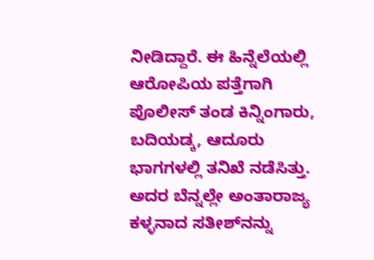ನೀಡಿದ್ದಾರೆ. ಈ ಹಿನ್ನೆಲೆಯಲ್ಲಿ ಆರೋಪಿಯ ಪತ್ತೆಗಾಗಿ ಪೊಲೀಸ್ ತಂಡ ಕಿನ್ನಿಂಗಾರು, ಬದಿಯಡ್ಕ, ಆದೂರು ಭಾಗಗಳಲ್ಲಿ ತನಿಖೆ ನಡೆಸಿತ್ತು. ಅದರ ಬೆನ್ನಲ್ಲೇ ಅಂತಾರಾಜ್ಯ ಕಳ್ಳನಾದ ಸತೀಶ್‌ನನ್ನು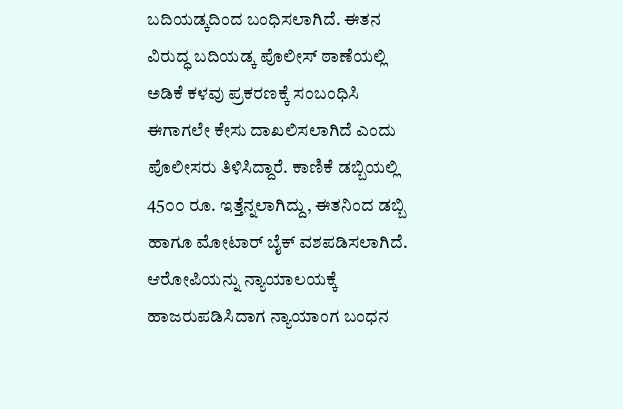ಬದಿಯಡ್ಕದಿಂದ ಬಂಧಿಸಲಾಗಿದೆ. ಈತನ ವಿರುದ್ಧ ಬದಿಯಡ್ಕ ಪೊಲೀಸ್ ಠಾಣೆಯಲ್ಲಿ ಅಡಿಕೆ ಕಳವು ಪ್ರಕರಣಕ್ಕೆ ಸಂಬಂಧಿಸಿ ಈಗಾಗಲೇ ಕೇಸು ದಾಖಲಿಸಲಾಗಿದೆ ಎಂದು ಪೊಲೀಸರು ತಿಳಿಸಿದ್ದಾರೆ. ಕಾಣಿಕೆ ಡಬ್ಬಿಯಲ್ಲಿ 45೦೦ ರೂ. ಇತ್ತೆನ್ನಲಾಗಿದ್ದು, ಈತನಿಂದ ಡಬ್ಬಿ ಹಾಗೂ ಮೋಟಾರ್ ಬೈಕ್ ವಶಪಡಿಸಲಾಗಿದೆ. ಆರೋಪಿಯನ್ನು ನ್ಯಾಯಾಲಯಕ್ಕೆ ಹಾಜರುಪಡಿಸಿದಾಗ ನ್ಯಾಯಾಂಗ ಬಂಧನ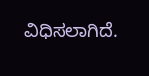ವಿಧಿಸಲಾಗಿದೆ.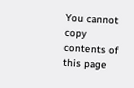You cannot copy contents of this page